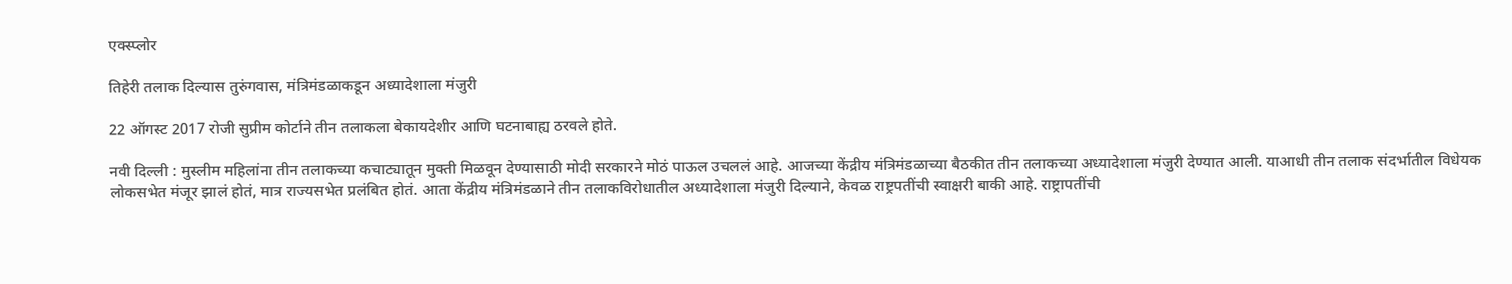एक्स्प्लोर

तिहेरी तलाक दिल्यास तुरुंगवास, मंत्रिमंडळाकडून अध्यादेशाला मंजुरी

22 ऑगस्ट 2017 रोजी सुप्रीम कोर्टाने तीन तलाकला बेकायदेशीर आणि घटनाबाह्य ठरवले होते.

नवी दिल्ली : मुस्लीम महिलांना तीन तलाकच्या कचाट्यातून मुक्ती मिळवून देण्यासाठी मोदी सरकारने मोठं पाऊल उचललं आहे. आजच्या केंद्रीय मंत्रिमंडळाच्या बैठकीत तीन तलाकच्या अध्यादेशाला मंजुरी देण्यात आली. याआधी तीन तलाक संदर्भातील विधेयक लोकसभेत मंजूर झालं होतं, मात्र राज्यसभेत प्रलंबित होतं. आता केंद्रीय मंत्रिमंडळाने तीन तलाकविरोधातील अध्यादेशाला मंजुरी दिल्याने, केवळ राष्ट्रपतींची स्वाक्षरी बाकी आहे. राष्ट्रापतींची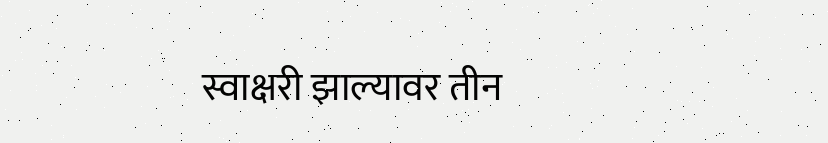स्वाक्षरी झाल्यावर तीन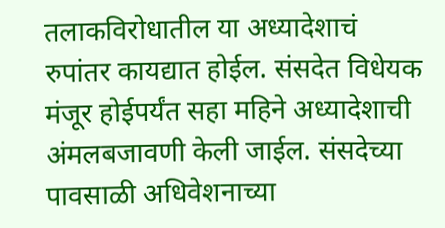तलाकविरोधातील या अध्यादेशाचं रुपांतर कायद्यात होईल. संसदेत विधेयक मंजूर होईपर्यंत सहा महिने अध्यादेशाची अंमलबजावणी केली जाईल. संसदेच्या पावसाळी अधिवेशनाच्या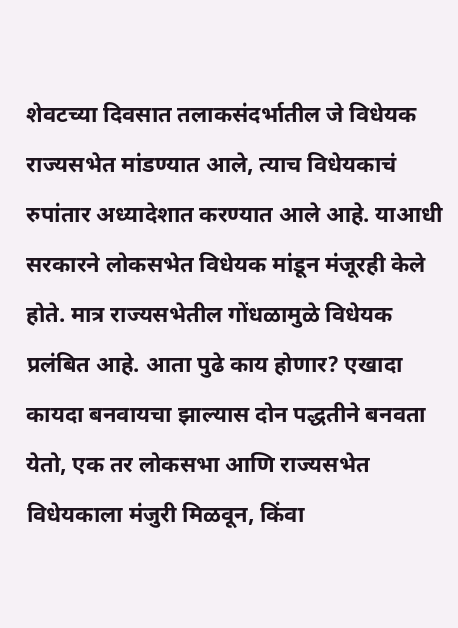शेवटच्या दिवसात तलाकसंदर्भातील जे विधेयक राज्यसभेत मांडण्यात आले, त्याच विधेयकाचं रुपांतार अध्यादेशात करण्यात आले आहे. याआधी सरकारने लोकसभेत विधेयक मांडून मंजूरही केले होते. मात्र राज्यसभेतील गोंधळामुळे विधेयक प्रलंबित आहे. आता पुढे काय होणार? एखादा कायदा बनवायचा झाल्यास दोन पद्धतीने बनवता येतो, एक तर लोकसभा आणि राज्यसभेत विधेयकाला मंजुरी मिळवून, किंवा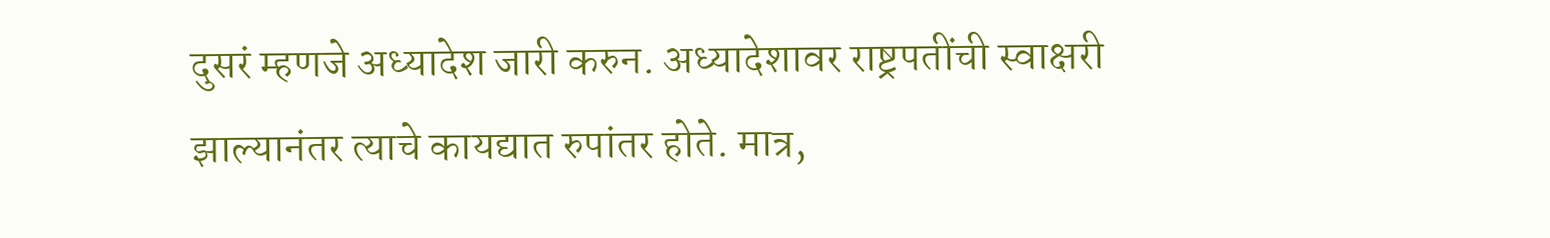दुसरं म्हणजे अध्यादेश जारी करुन. अध्यादेशावर राष्ट्रपतींची स्वाक्षरी झाल्यानंतर त्याचे कायद्यात रुपांतर होते. मात्र,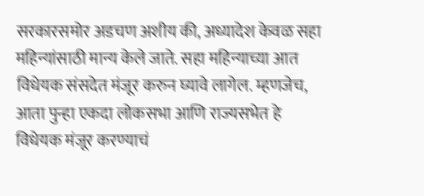सरकारसमोर अडचण अशीय की, अध्यादेश केवळ सहा महिन्यांसाठी मान्य केले जाते. सहा महिन्याच्या आत विधेयक संसदेत मंजूर करुन घ्यावे लागेल. म्हणजेच, आता पुन्हा एकदा लोकसभा आणि राज्यसभेत हे विधेयक मंजूर करण्याचं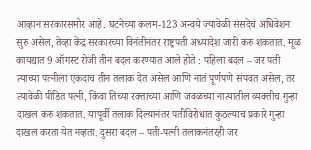आव्हान सरकारसमोर आहे. घटनेच्या कलम-123 अन्वये ज्यावेळी संसदेचं अधिवेशन सुरु असेल, तेव्हा केंद्र सरकारच्या विनंतीनंतर राष्ट्रपती अध्यादेश जारी करु शकतात. मूळ कायद्यात 9 ऑगस्ट रोजी तीन बदल करण्यात आले होते : पहिला बदल – जर पती त्याच्या पत्नीला एकदाच तीन तलाक देत असेल आणि नातं पूर्णपणे संपवत असेल, तर त्यावेळी पीडित पत्नी, किंवा तिच्या रक्ताच्या आणि जवळच्या नात्यातील व्यक्तीच गुन्हा दाखल करु शकतात. यापूर्वी तलाक दिल्यानंतर पतीविरोधात कुठल्याच प्रकारे गुन्हा दाखल करता येत नव्हता. दुसरा बदल – पती-पत्नी तलाकनंतरही जर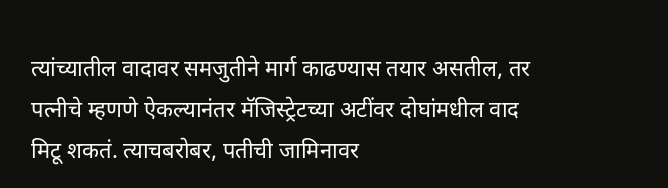त्यांच्यातील वादावर समजुतीने मार्ग काढण्यास तयार असतील, तर पत्नीचे म्हणणे ऐकल्यानंतर मॅजिस्ट्रेटच्या अटींवर दोघांमधील वाद मिटू शकतं. त्याचबरोबर, पतीची जामिनावर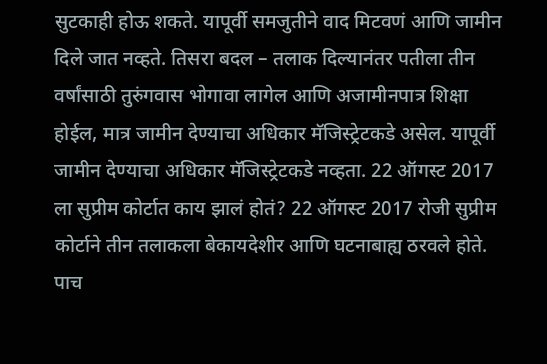सुटकाही होऊ शकते. यापूर्वी समजुतीने वाद मिटवणं आणि जामीन दिले जात नव्हते. तिसरा बदल – तलाक दिल्यानंतर पतीला तीन वर्षांसाठी तुरुंगवास भोगावा लागेल आणि अजामीनपात्र शिक्षा होईल, मात्र जामीन देण्याचा अधिकार मॅजिस्ट्रेटकडे असेल. यापूर्वी जामीन देण्याचा अधिकार मॅजिस्ट्रेटकडे नव्हता. 22 ऑगस्ट 2017 ला सुप्रीम कोर्टात काय झालं होतं? 22 ऑगस्ट 2017 रोजी सुप्रीम कोर्टाने तीन तलाकला बेकायदेशीर आणि घटनाबाह्य ठरवले होते. पाच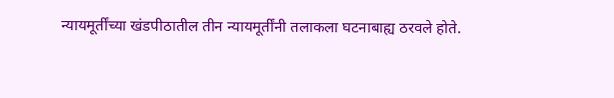न्यायमूर्तींच्या खंडपीठातील तीन न्यायमूर्तींनी तलाकला घटनाबाह्य ठरवले होते.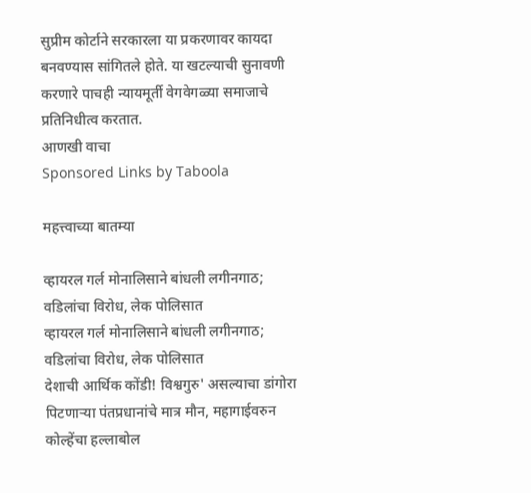सुप्रीम कोर्टाने सरकारला या प्रकरणावर कायदा बनवण्यास सांगितले होते. या खटल्याची सुनावणी करणारे पाचही न्यायमूर्ती वेगवेगळ्या समाजाचे प्रतिनिधीत्व करतात.
आणखी वाचा
Sponsored Links by Taboola

महत्त्वाच्या बातम्या

व्हायरल गर्ल मोनालिसाने बांधली लगीनगाठ; वडिलांचा विरोध, लेक पोलिसात
व्हायरल गर्ल मोनालिसाने बांधली लगीनगाठ; वडिलांचा विरोध, लेक पोलिसात
देशाची आर्थिक कोंडी! विश्वगुरु' असल्याचा डांगोरा पिटणाऱ्या पंतप्रधानांचे मात्र मौन, महागाईवरुन कोल्हेंचा हल्लाबोल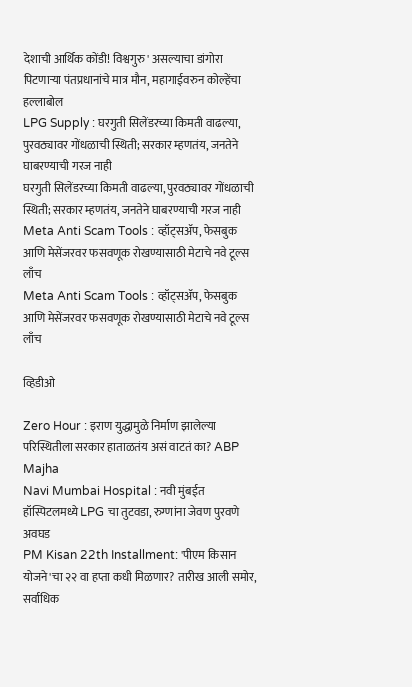देशाची आर्थिक कोंडी! विश्वगुरु' असल्याचा डांगोरा पिटणाऱ्या पंतप्रधानांचे मात्र मौन, महागाईवरुन कोल्हेंचा हल्लाबोल
LPG Supply : घरगुती सिलेंडरच्या किमती वाढल्या, पुरवठ्यावर गोंधळाची स्थिती; सरकार म्हणतंय, जनतेने घाबरण्याची गरज नाही
घरगुती सिलेंडरच्या किमती वाढल्या, पुरवठ्यावर गोंधळाची स्थिती; सरकार म्हणतंय, जनतेने घाबरण्याची गरज नाही
Meta Anti Scam Tools : व्हॉट्सॲप, फेसबुक आणि मेसेंजरवर फसवणूक रोखण्यासाठी मेटाचे नवे टूल्स लाँच
Meta Anti Scam Tools : व्हॉट्सॲप, फेसबुक आणि मेसेंजरवर फसवणूक रोखण्यासाठी मेटाचे नवे टूल्स लाँच

व्हिडीओ

Zero Hour : इराण युद्धामुळे निर्माण झालेल्या परिस्थितीला सरकार हाताळतंय असं वाटतं का? ABP Majha
Navi Mumbai Hospital : नवी मुंबईत हॉस्पिटलमध्ये LPG चा तुटवडा, रुग्णांना जेवण पुरवणे अवघड
PM Kisan 22th Installment: 'पीएम किसान योजने'चा २२ वा हप्ता कधी मिळणार? तारीख आली समोर, सर्वाधिक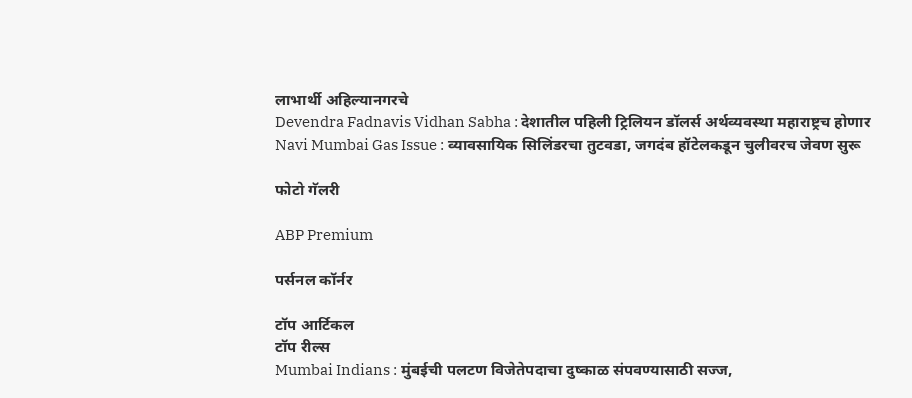लाभार्थी अहिल्यानगरचे
Devendra Fadnavis Vidhan Sabha : देशातील पहिली ट्रिलियन डॉलर्स अर्थव्यवस्था महाराष्ट्रच होणार
Navi Mumbai Gas Issue : व्यावसायिक सिलिंडरचा तुटवडा, जगदंब हॉटेलकडून चुलीवरच जेवण सुरू

फोटो गॅलरी

ABP Premium

पर्सनल कॉर्नर

टॉप आर्टिकल
टॉप रील्स
Mumbai Indians : मुंबईची पलटण विजेतेपदाचा दुष्काळ संपवण्यासाठी सज्ज,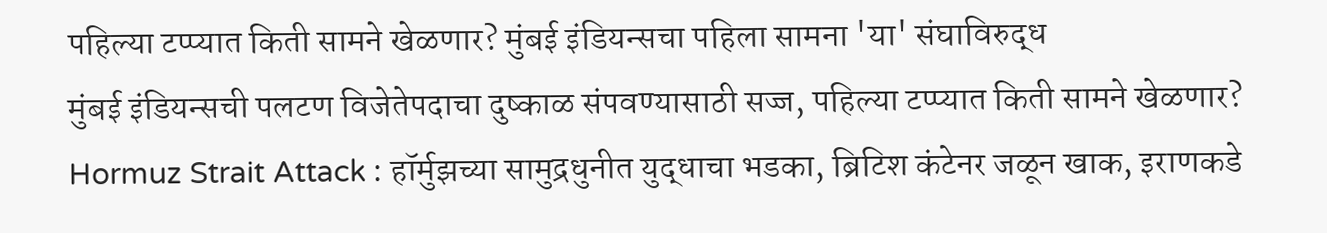पहिल्या टप्प्यात किती सामने खेळणार? मुंबई इंडियन्सचा पहिला सामना 'या' संघाविरुद्ध
मुंबई इंडियन्सची पलटण विजेतेपदाचा दुष्काळ संपवण्यासाठी सज्ज, पहिल्या टप्प्यात किती सामने खेळणार?
Hormuz Strait Attack : हॉर्मुझच्या सामुद्रधुनीत युद्धाचा भडका, ब्रिटिश कंटेनर जळून खाक, इराणकडे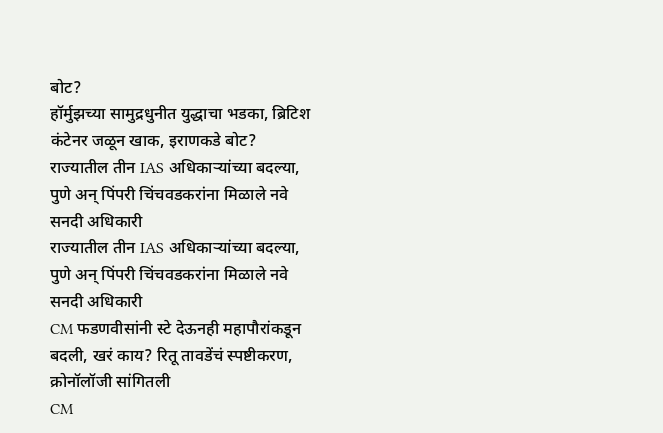बोट?
हॉर्मुझच्या सामुद्रधुनीत युद्धाचा भडका, ब्रिटिश कंटेनर जळून खाक, इराणकडे बोट?
राज्यातील तीन IAS अधिकाऱ्यांच्या बदल्या, पुणे अन् पिंपरी चिंचवडकरांना मिळाले नवे सनदी अधिकारी
राज्यातील तीन IAS अधिकाऱ्यांच्या बदल्या, पुणे अन् पिंपरी चिंचवडकरांना मिळाले नवे सनदी अधिकारी
CM फडणवीसांनी स्टे देऊनही महापौरांकडून बदली, खरं काय? रितू तावडेंचं स्पष्टीकरण, क्रोनॉलॉजी सांगितली
CM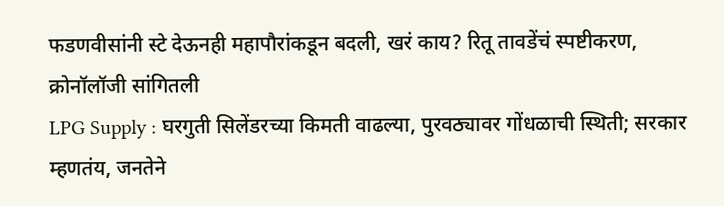फडणवीसांनी स्टे देऊनही महापौरांकडून बदली, खरं काय? रितू तावडेंचं स्पष्टीकरण, क्रोनॉलॉजी सांगितली
LPG Supply : घरगुती सिलेंडरच्या किमती वाढल्या, पुरवठ्यावर गोंधळाची स्थिती; सरकार म्हणतंय, जनतेने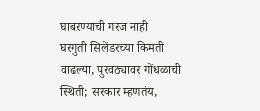घाबरण्याची गरज नाही
घरगुती सिलेंडरच्या किमती वाढल्या, पुरवठ्यावर गोंधळाची स्थिती; सरकार म्हणतंय,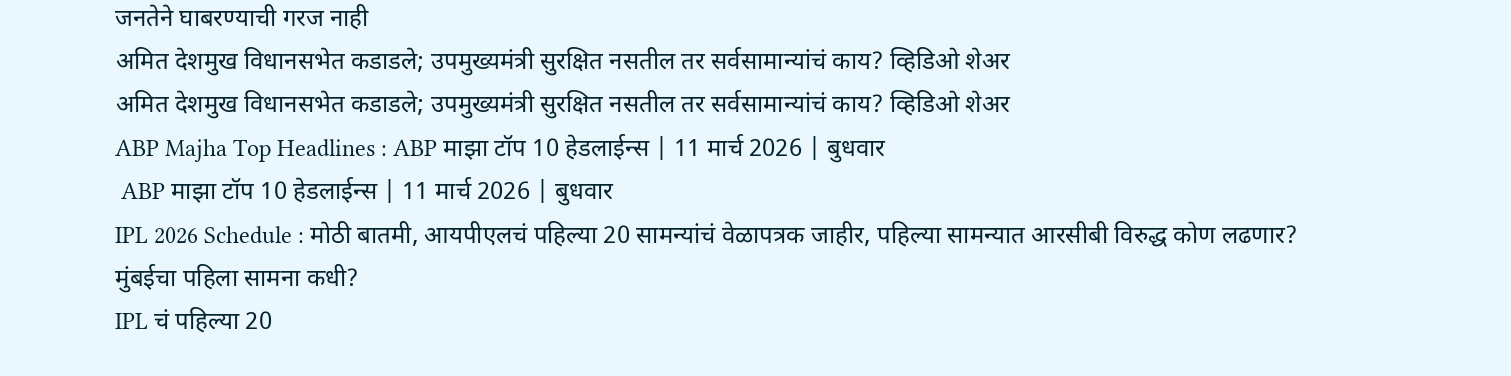जनतेने घाबरण्याची गरज नाही
अमित देशमुख विधानसभेत कडाडले; उपमुख्यमंत्री सुरक्षित नसतील तर सर्वसामान्यांचं काय? व्हिडिओ शेअर
अमित देशमुख विधानसभेत कडाडले; उपमुख्यमंत्री सुरक्षित नसतील तर सर्वसामान्यांचं काय? व्हिडिओ शेअर
ABP Majha Top Headlines : ABP माझा टॉप 10 हेडलाईन्स | 11 मार्च 2026 | बुधवार
 ABP माझा टॉप 10 हेडलाईन्स | 11 मार्च 2026 | बुधवार
IPL 2026 Schedule : मोठी बातमी, आयपीएलचं पहिल्या 20 सामन्यांचं वेळापत्रक जाहीर, पहिल्या सामन्यात आरसीबी विरुद्ध कोण लढणार? मुंबईचा पहिला सामना कधी?
IPL चं पहिल्या 20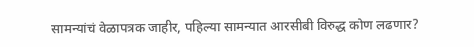सामन्यांचं वेळापत्रक जाहीर, पहिल्या सामन्यात आरसीबी विरुद्ध कोण लढणार?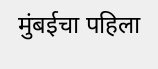मुंबईचा पहिला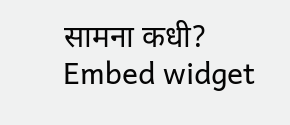सामना कधी?
Embed widget